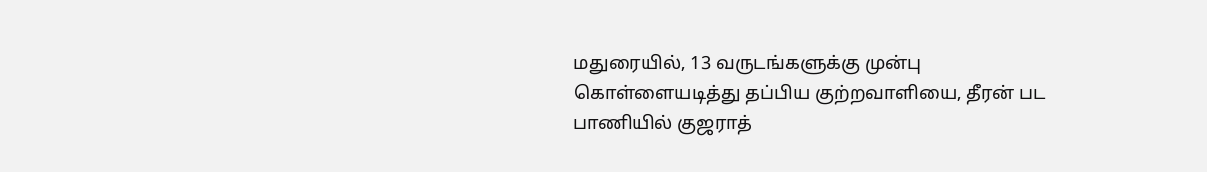மதுரையில், 13 வருடங்களுக்கு முன்பு கொள்ளையடித்து தப்பிய குற்றவாளியை, தீரன் பட பாணியில் குஜராத்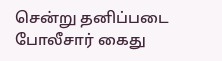சென்று தனிப்படை போலீசார் கைது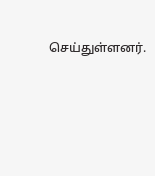செய்துள்ளனர்.